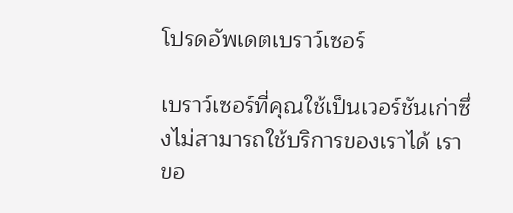โปรดอัพเดตเบราว์เซอร์

เบราว์เซอร์ที่คุณใช้เป็นเวอร์ชันเก่าซึ่งไม่สามารถใช้บริการของเราได้ เราขอ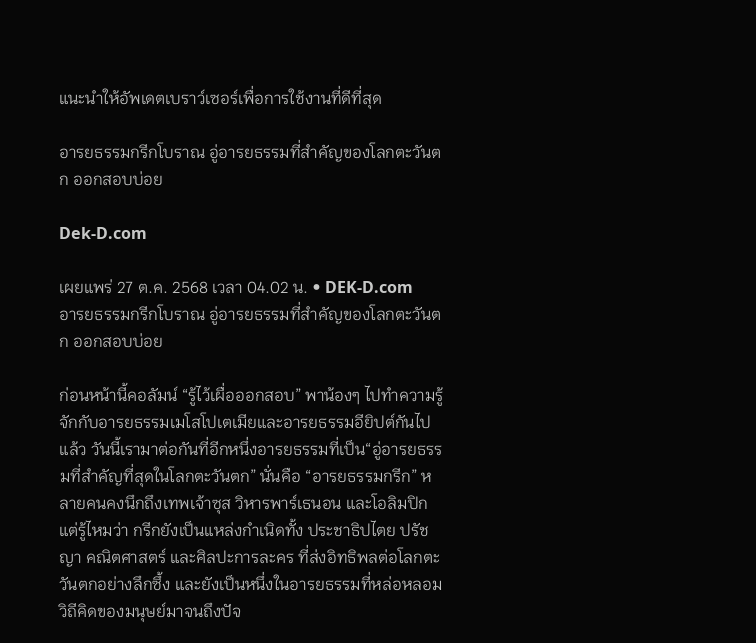แนะนำให้อัพเดตเบราว์เซอร์เพื่อการใช้งานที่ดีที่สุด

อารยธรรมกรีกโบราณ อู่อารยธรรมที่สำคัญของโลกตะวันตก ออกสอบบ่อย

Dek-D.com

เผยแพร่ 27 ต.ค. 2568 เวลา 04.02 น. • DEK-D.com
อารยธรรมกรีกโบราณ อู่อารยธรรมที่สำคัญของโลกตะวันตก ออกสอบบ่อย

ก่อนหน้านี้คอลัมน์ “รู้ไว้เผื่อออกสอบ” พาน้องๆ ไปทำความรู้จักกับอารยธรรมเมโสโปเตเมียและอารยธรรมอียิปต์กันไปแล้ว วันนี้เรามาต่อกันที่อีกหนึ่งอารยธรรมที่เป็น“อู่อารยธรรมที่สำคัญที่สุดในโลกตะวันตก” นั่นคือ “อารยธรรมกรีก” หลายคนคงนึกถึงเทพเจ้าซุส วิหารพาร์เธนอน และโอลิมปิก
แต่รู้ไหมว่า กรีกยังเป็นแหล่งกำเนิดทั้ง ประชาธิปไตย ปรัชญา คณิตศาสตร์ และศิลปะการละคร ที่ส่งอิทธิพลต่อโลกตะวันตกอย่างลึกซึ้ง และยังเป็นหนึ่งในอารยธรรมที่หล่อหลอมวิถีคิดของมนุษย์มาจนถึงปัจ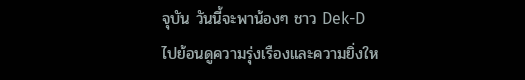จุบัน วันนี้จะพาน้องๆ ชาว Dek-D ไปย้อนดูความรุ่งเรืองและความยิ่งให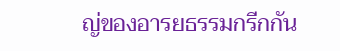ญ่ของอารยธรรมกรีกกัน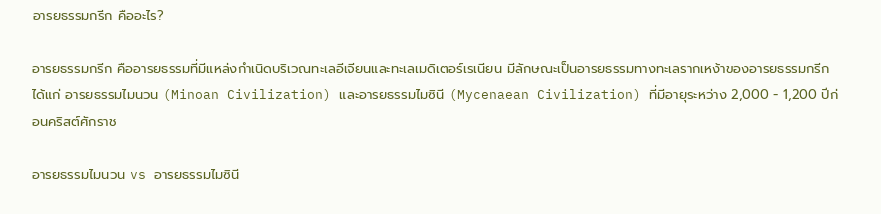อารยธรรมกรีก คืออะไร?

อารยธรรมกรีก คืออารยธรรมที่มีแหล่งกำเนิดบริเวณทะเลอีเจียนและทะเลเมดิเตอร์เรเนียน มีลักษณะเป็นอารยธรรมทางทะเลรากเหง้าของอารยธรรมกรีก ได้แก่ อารยธรรมไมนวน (Minoan Civilization) และอารยธรรมไมซินี (Mycenaean Civilization) ที่มีอายุระหว่าง 2,000 - 1,200 ปีก่อนคริสต์ศักราช

อารยธรรมไมนวน vs อารยธรรมไมซินี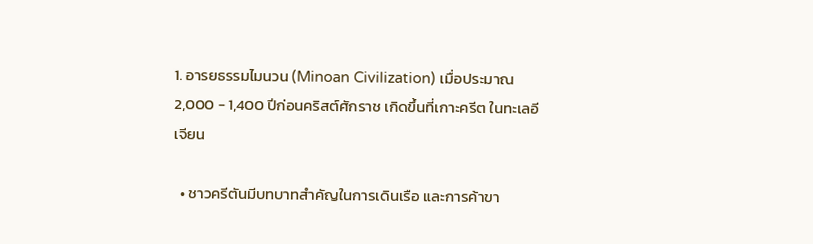1. อารยธรรมไมนวน (Minoan Civilization) เมื่อประมาณ 2,000 - 1,400 ปีก่อนคริสต์ศักราช เกิดขึ้นที่เกาะครีต ในทะเลอีเจียน

  • ชาวครีตันมีบทบาทสำคัญในการเดินเรือ และการค้าขา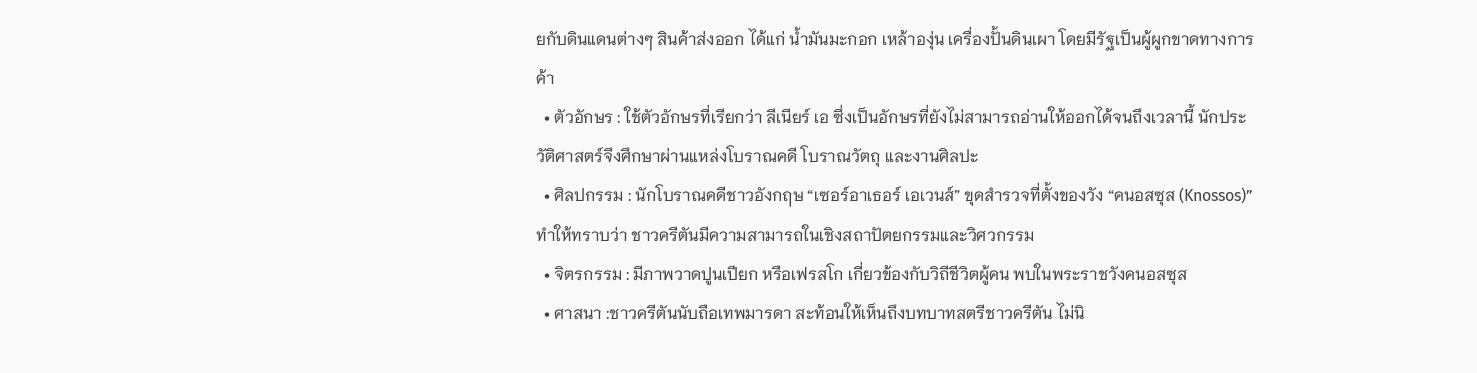ยกับดินแดนต่างๆ สินค้าส่งออก ได้แก่ น้ำมันมะกอก เหล้าองุ่น เครื่องปั้นดินเผา โดยมีรัฐเป็นผู้ผูกขาดทางการค้า
  • ตัวอักษร : ใช้ตัวอักษรที่เรียกว่า ลีเนียร์ เอ ซึ่งเป็นอักษรที่ยังไม่สามารถอ่านให้ออกได้จนถึงเวลานี้ นักประวัติศาสตร์จึงศึกษาผ่านแหล่งโบราณคดี โบราณวัตถุ และงานศิลปะ
  • ศิลปกรรม : นักโบราณคดีชาวอังกฤษ “เซอร์อาเธอร์ เอเวนส์” ขุดสำรวจที่ตั้งของวัง “คนอสซุส (Knossos)” ทำให้ทราบว่า ชาวครีตันมีความสามารถในเชิงสถาปัตยกรรมและวิศวกรรม
  • จิตรกรรม : มีภาพวาดปูนเปียก หรือเฟรสโก เกี่ยวข้องกับวิถีชีวิตผู้คน พบในพระราชวังคนอสซุส
  • ศาสนา :ชาวครีตันนับถือเทพมารดา สะท้อนให้เห็นถึงบทบาทสตรีชาวครีตัน ไม่นิ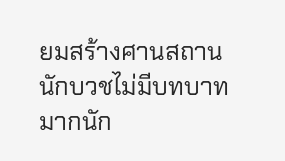ยมสร้างศานสถาน นักบวชไม่มีบทบาทมากนัก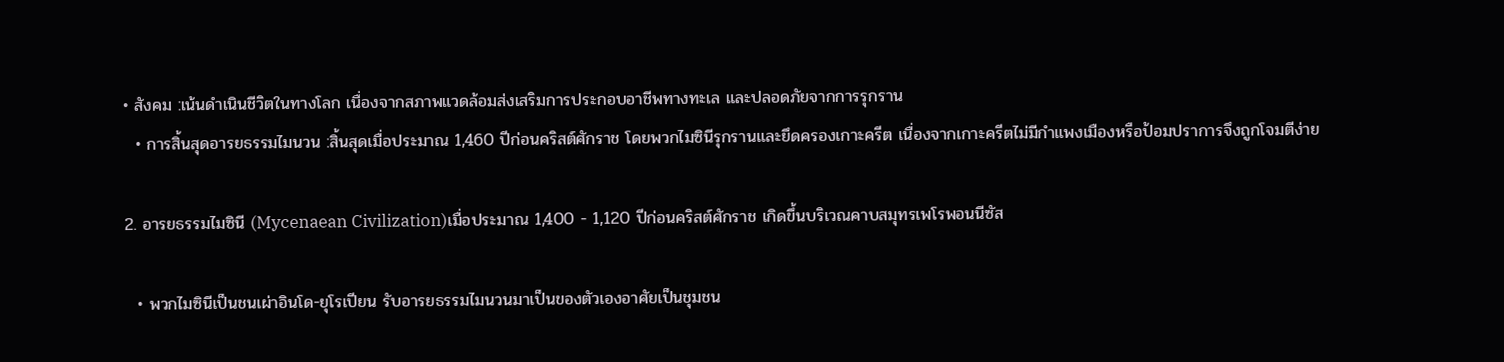• สังคม :เน้นดำเนินชีวิตในทางโลก เนื่องจากสภาพแวดล้อมส่งเสริมการประกอบอาชีพทางทะเล และปลอดภัยจากการรุกราน
  • การสิ้นสุดอารยธรรมไมนวน :สิ้นสุดเมื่อประมาณ 1,460 ปีก่อนคริสต์ศักราช โดยพวกไมซินีรุกรานและยึดครองเกาะครีต เนื่องจากเกาะครีตไม่มีกำแพงเมืองหรือป้อมปราการจึงถูกโจมตีง่าย

2. อารยธรรมไมซินี (Mycenaean Civilization)เมื่อประมาณ 1,400 - 1,120 ปีก่อนคริสต์ศักราช เกิดขึ้นบริเวณคาบสมุทรเพโรพอนนีซัส

  • พวกไมซินีเป็นชนเผ่าอินโด-ยุโรเปียน รับอารยธรรมไมนวนมาเป็นของตัวเองอาศัยเป็นชุมชน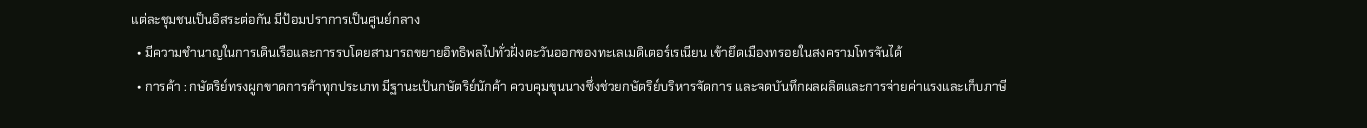แต่ละชุมชนเป็นอิสระต่อกัน มีป้อมปราการเป็นศูนย์กลาง
  • มีความชำนาญในการเดินเรือและการรบโดยสามารถขยายอิทธิพลไปทั่วฝั่งตะวันออกของทะเลเมดิเตอร์เรเนียน เข้ายึดเมืองทรอยในสงครามโทรจันได้
  • การค้า : กษัตริย์ทรงผูกขาดการค้าทุกประเภท มีฐานะเป้นกษัตริย์นักค้า ควบคุมขุนนางซึ่งช่วยกษัตริย์บริหารจัดการ และจดบันทึกผลผลิตและการจ่ายค่าแรงและเก็บภาษี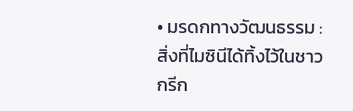• มรดกทางวัฒนธรรม : สิ่งที่ไมซินีได้ทิ้งไว้ในชาวกรีก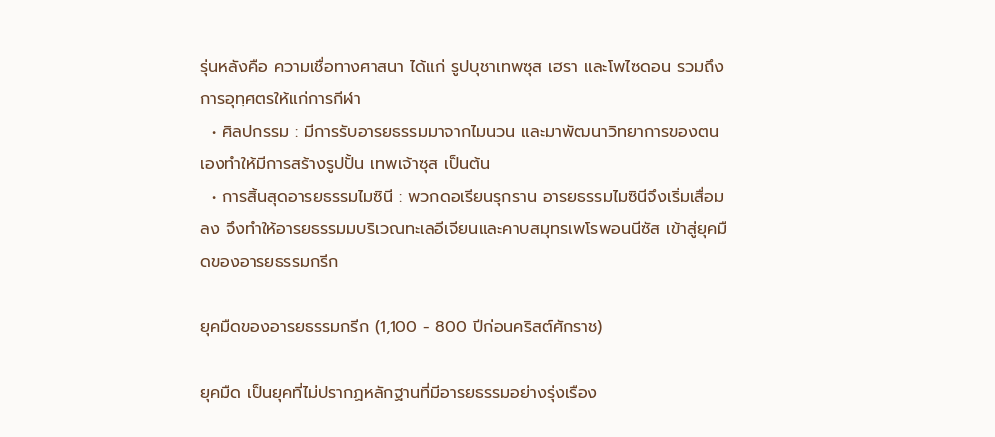รุ่นหลังคือ ความเชื่อทางศาสนา ได้แก่ รูปบุชาเทพซุส เฮรา และโพไซดอน รวมถึงการอุทฺศตรให้แก่การกีฬา
  • ศิลปกรรม : มีการรับอารยธรรมมาจากไมนวน และมาพัฒนาวิทยาการของตนเองทำให้มีการสร้างรูปปั้น เทพเจ้าซุส เป็นต้น
  • การสิ้นสุดอารยธรรมไมซินี : พวกดอเรียนรุกราน อารยธรรมไมซินีจึงเริ่มเสื่อมลง จึงทำให้อารยธรรมมบริเวณทะเลอีเจียนและคาบสมุทรเพโรพอนนีซัส เข้าสู่ยุคมืดของอารยธรรมกรีก

ยุคมืดของอารยธรรมกรีก (1,100 - 800 ปีก่อนคริสต์ศักราช)

ยุคมืด เป็นยุคที่ไม่ปรากฏหลักฐานที่มีอารยธรรมอย่างรุ่งเรือง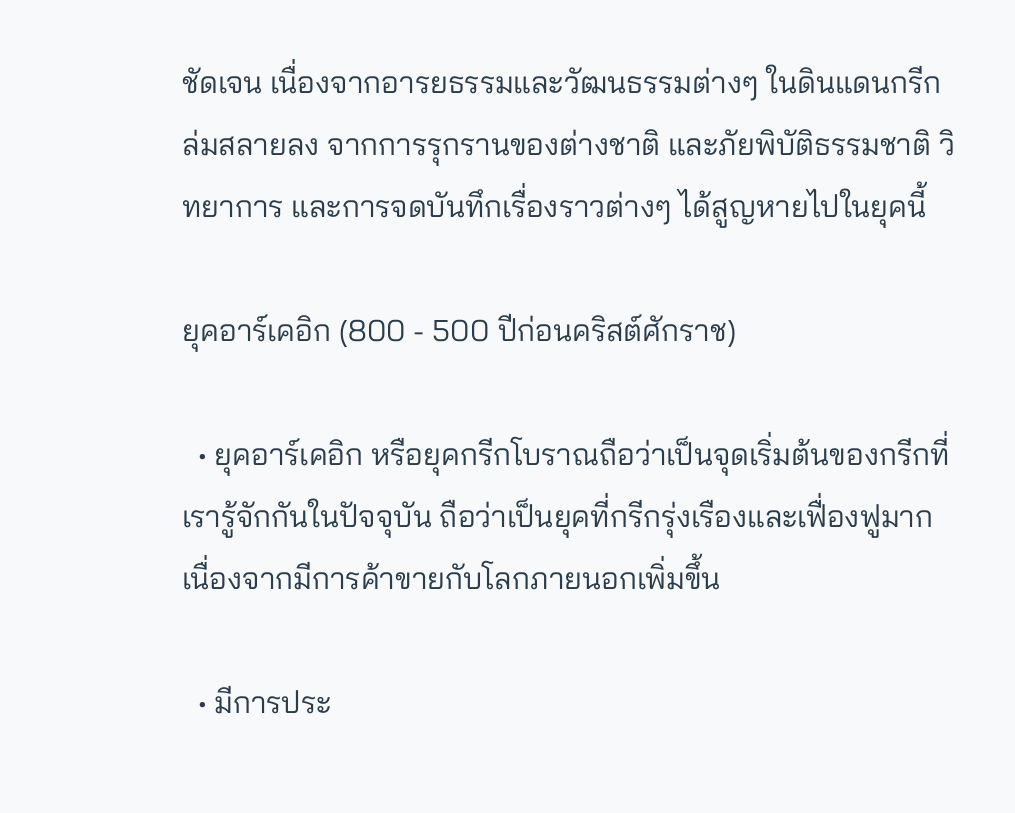ชัดเจน เนื่องจากอารยธรรมและวัฒนธรรมต่างๆ ในดินแดนกรีกล่มสลายลง จากการรุกรานของต่างชาติ และภัยพิบัติธรรมชาติ วิทยาการ และการจดบันทึกเรื่องราวต่างๆ ได้สูญหายไปในยุคนี้

ยุคอาร์เคอิก (800 - 500 ปีก่อนคริสต์ศักราช)

  • ยุคอาร์เคอิก หรือยุคกรีกโบราณถือว่าเป็นจุดเริ่มต้นของกรีกที่เรารู้จักกันในปัจจุบัน ถือว่าเป็นยุคที่กรีกรุ่งเรืองและเฟื่องฟูมาก เนื่องจากมีการค้าขายกับโลกภายนอกเพิ่มขึ้น

  • มีการประ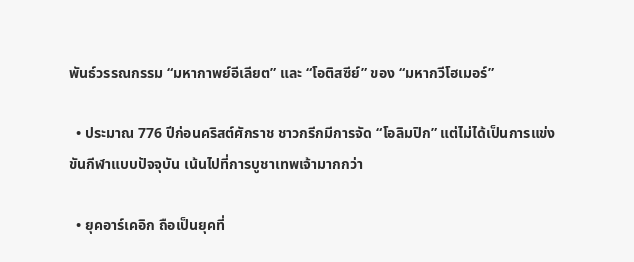พันธ์วรรณกรรม “มหากาพย์อีเลียต” และ “โอติสซีย์” ของ “มหากวีโฮเมอร์”

  • ประมาณ 776 ปีก่อนคริสต์ศักราช ชาวกรีกมีการจัด “โอลิมปิก” แต่ไม่ได้เป็นการแข่งขันกีฬาแบบปัจจุบัน เน้นไปที่การบูชาเทพเจ้ามากกว่า

  • ยุคอาร์เคอิก ถือเป็นยุคที่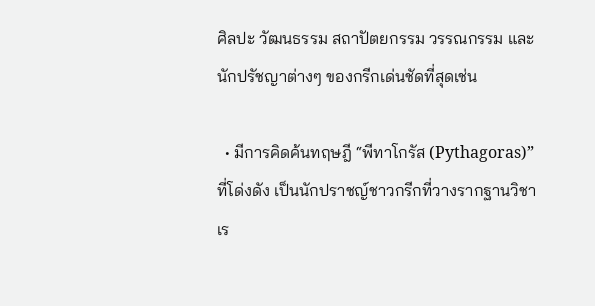ศิลปะ วัฒนธรรม สถาปัตยกรรม วรรณกรรม และนักปรัชญาต่างๆ ของกรีกเด่นชัดที่สุดเช่น

  • มีการคิดค้นทฤษฎี “พีทาโกรัส (Pythagoras)” ที่โด่งดัง เป็นนักปราชญ์ชาวกรีกที่วางรากฐานวิชาเร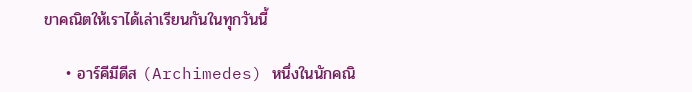ขาคณิตให้เราได้เล่าเรียนกันในทุกวันนี้

    • อาร์คีมีดีส (Archimedes) หนึ่งในนักคณิ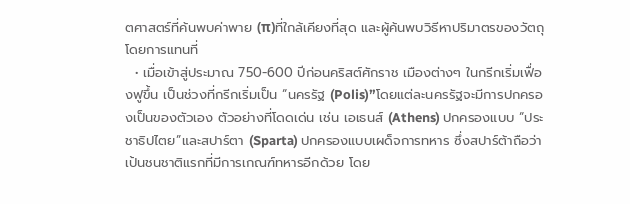ตศาสตร์ที่ค้นพบค่าพาย (π)ที่ใกล้เคียงที่สุด และผู้ค้นพบวิธีหาปริมาตรของวัตถุโดยการแทนที่
  • เมื่อเข้าสู่ประมาณ 750-600 ปีก่อนคริสต์ศักราช เมืองต่างๆ ในกรีกเริ่มเฟื่องฟูขึ้น เป็นช่วงที่กรีกเริ่มเป็น “นครรัฐ (Polis)”โดยแต่ละนครรัฐจะมีการปกครองเป็นของตัวเอง ตัวอย่างที่โดดเด่น เช่น เอเธนส์ (Athens) ปกครองแบบ “ประชาธิปไตย”และสปาร์ตา (Sparta) ปกครองแบบเผด็จการทหาร ซึ่งสปาร์ต้าถือว่าเป้นชนชาติแรกที่มีการเกณฑ์ทหารอีกด้วย โดย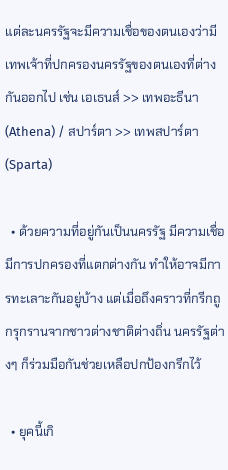แต่ละนครรัฐจะมีความเชื่อของตนเองว่ามีเทพเจ้าที่ปกครองนครรัฐของตนเองที่ต่างกันออกไป เช่น เอเธนส์ >> เทพอะธีนา (Athena) / สปาร์ตา >> เทพสปาร์ตา (Sparta)

  • ด้วยความที่อยู่กันเป็นนครรัฐ มีความเชื่อ มีการปกครองที่แตกต่างกัน ทำให้อาจมีการทะเลาะกันอยู่บ้าง แต่เมื่อถึงคราวที่กรีกถูกรุกรานจากชาวต่างชาติต่างถิ่น นครรัฐต่างๆ ก็ร่วมมือกันช่วยเหลือปกป้องกรีกไว้

  • ยุคนี้เกิ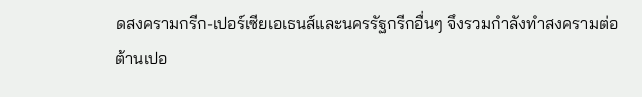ดสงครามกรีก-เปอร์เซียเอเธนส์และนครรัฐกรีกอื่นๆ จึงรวมกำลังทำสงครามต่อต้านเปอ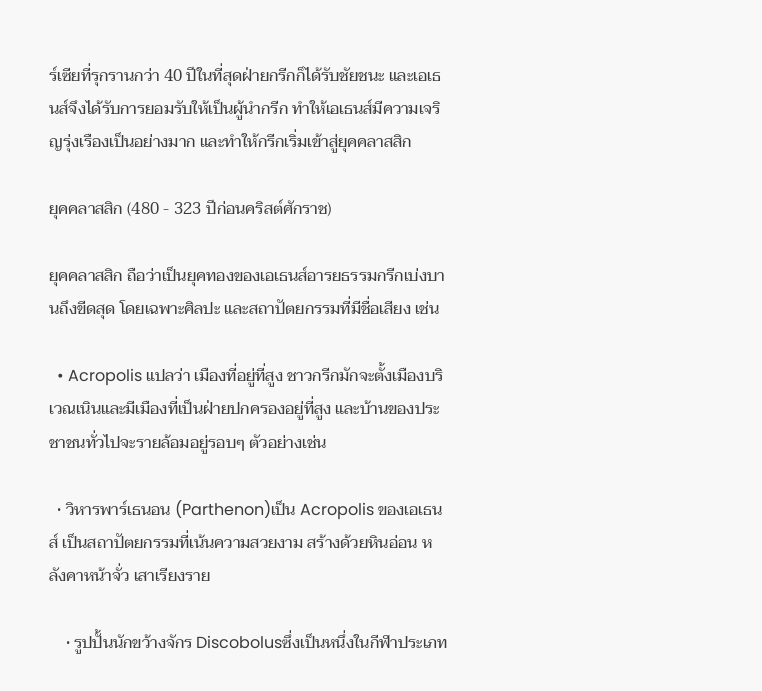ร์เซียที่รุกรานกว่า 40 ปีในที่สุดฝ่ายกรีกก็ได้รับชัยชนะ และเอเธนส์จึงได้รับการยอมรับให้เป็นผู้นำกรีก ทำให้เอเธนส์มีความเจริญรุ่งเรืองเป็นอย่างมาก และทำให้กรีกเริ่มเข้าสู่ยุคคลาสสิก

ยุคคลาสสิก (480 - 323 ปีก่อนคริสต์ศักราช)

ยุคคลาสสิก ถือว่าเป็นยุคทองของเอเธนส์อารยธรรมกรีกเบ่งบานถึงขีดสุด โดยเฉพาะศิลปะ และสถาปัตยกรรมที่มีชื่อเสียง เช่น

  • Acropolis แปลว่า เมืองที่อยู่ที่สูง ชาวกรีกมักจะตั้งเมืองบริเวณเนินและมีเมืองที่เป็นฝ่ายปกครองอยู่ที่สูง และบ้านของประชาชนทั่วไปจะรายล้อมอยู่รอบๆ ตัวอย่างเช่น

  • วิหารพาร์เธนอน (Parthenon)เป็น Acropolis ของเอเธนส์ เป็นสถาปัตยกรรมที่เน้นความสวยงาม สร้างด้วยหินอ่อน หลังคาหน้าจั่ว เสาเรียงราย

    • รูปปั้นนักขว้างจักร Discobolusซึ่งเป็นหนึ่งในกีฬาประเภท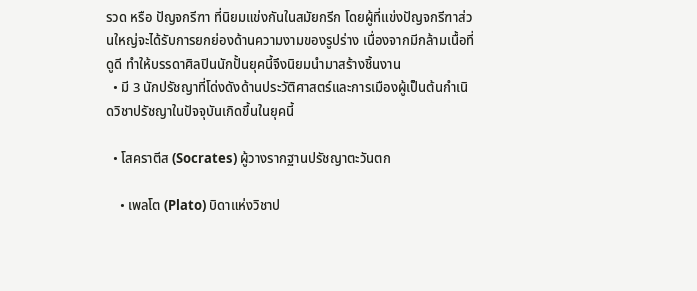รวด หรือ ปัญจกรีฑา ที่นิยมแข่งกันในสมัยกรีก โดยผู้ที่แข่งปัญจกรีฑาส่วนใหญ่จะได้รับการยกย่องด้านความงามของรูปร่าง เนื่องจากมีกล้ามเนื้อที่ดูดี ทำให้บรรดาศิลปินนักปั้นยุคนี้จึงนิยมนำมาสร้างชิ้นงาน
  • มี 3 นักปรัชญาที่โด่งดังด้านประวัติศาสตร์และการเมืองผู้เป็นต้นกำเนิดวิชาปรัชญาในปัจจุบันเกิดขึ้นในยุคนี้

  • โสคราตีส (Socrates) ผู้วางรากฐานปรัชญาตะวันตก

    • เพลโต (Plato) บิดาแห่งวิชาป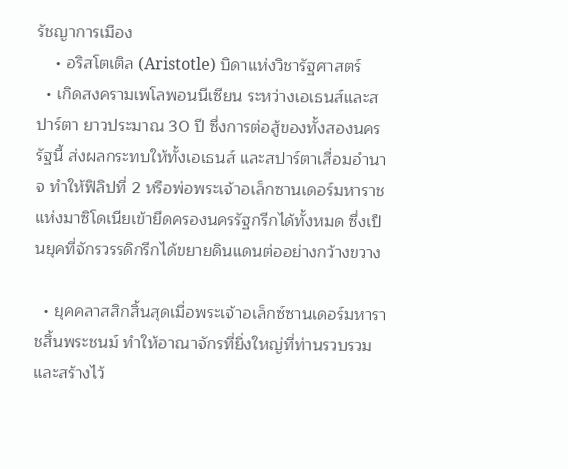รัชญาการเมือง
    • อริสโตเติล (Aristotle) บิดาแห่งวิชารัฐศาสตร์
  • เกิดสงครามเพโลพอนนีเซียน ระหว่างเอเธนส์และสปาร์ตา ยาวประมาณ 30 ปี ซึ่งการต่อสู้ของทั้งสองนครรัฐนี้ ส่งผลกระทบให้ทั้งเอเธนส์ และสปาร์ตาเสื่อมอำนาจ ทำให้ฟิลิปที่ 2 หรือพ่อพระเจ้าอเล็กซานเดอร์มหาราช แห่งมาซิโดเนียเข้ายึดครองนครรัฐกรีกได้ทั้งหมด ซึ่งเป็นยุคที่จักรวรรดิกรีกได้ขยายดินแดนต่ออย่างกว้างขวาง

  • ยุคคลาสสิกสิ้นสุดเมื่อพระเจ้าอเล็กซ์ซานเดอร์มหาราชสิ้นพระชนม์ ทำให้อาณาจักรที่ยิ่งใหญ่ที่ท่านรวบรวมและสร้างไว้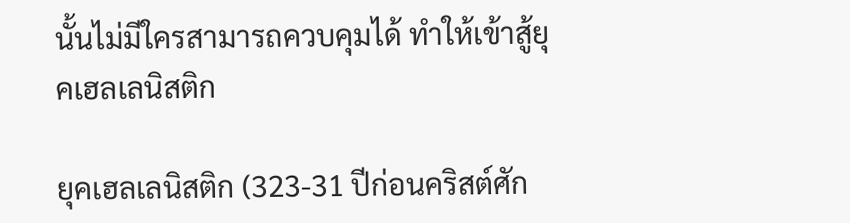นั้นไม่มีใครสามารถควบคุมได้ ทำให้เข้าสู้ยุคเฮลเลนิสติก

ยุคเฮลเลนิสติก (323-31 ปีก่อนคริสต์ศัก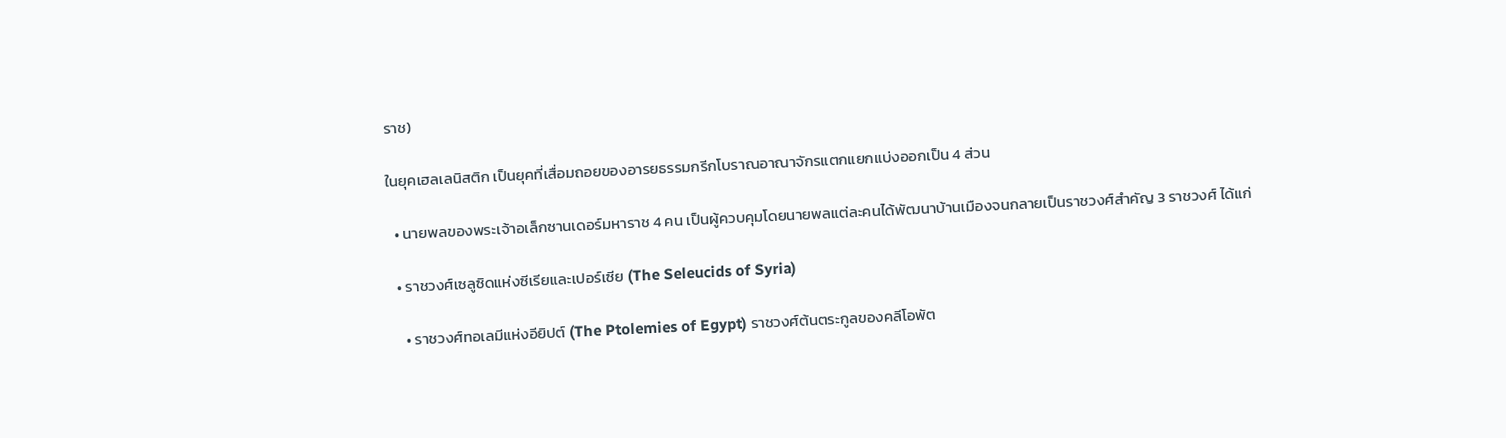ราช)

ในยุคเฮลเลนิสติก เป็นยุคที่เสื่อมถอยของอารยธรรมกรีกโบราณอาณาจักรแตกแยกแบ่งออกเป็น 4 ส่วน

  • นายพลของพระเจ้าอเล็กซานเดอร์มหาราช 4 คน เป็นผู้ควบคุมโดยนายพลแต่ละคนได้พัฒนาบ้านเมืองจนกลายเป็นราชวงศ์สำคัญ 3 ราชวงศ์ ได้แก่

  • ราชวงศ์เซลูซิดแห่งซีเรียและเปอร์เซีย (The Seleucids of Syria)

    • ราชวงศ์ทอเลมีแห่งอียิปต์ (The Ptolemies of Egypt) ราชวงศ์ต้นตระกูลของคลีโอพัต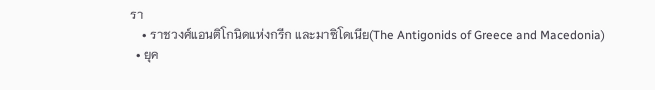รา
    • ราชวงศ์แอนติโกนิดแห่งกรีก และมาซิโดเนีย(The Antigonids of Greece and Macedonia)
  • ยุค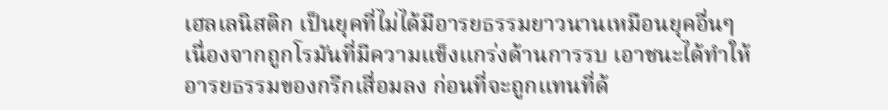เฮลเลนิสติก เป็นยุคที่ไม่ได้มีอารยธรรมยาวนานเหมือนยุคอื่นๆ เนื่องจากถูกโรมันที่มีความแข็งแกร่งด้านการรบ เอาชนะได้ทำให้อารยธรรมของกรีกเสื่อมลง ก่อนที่จะถูกแทนที่ด้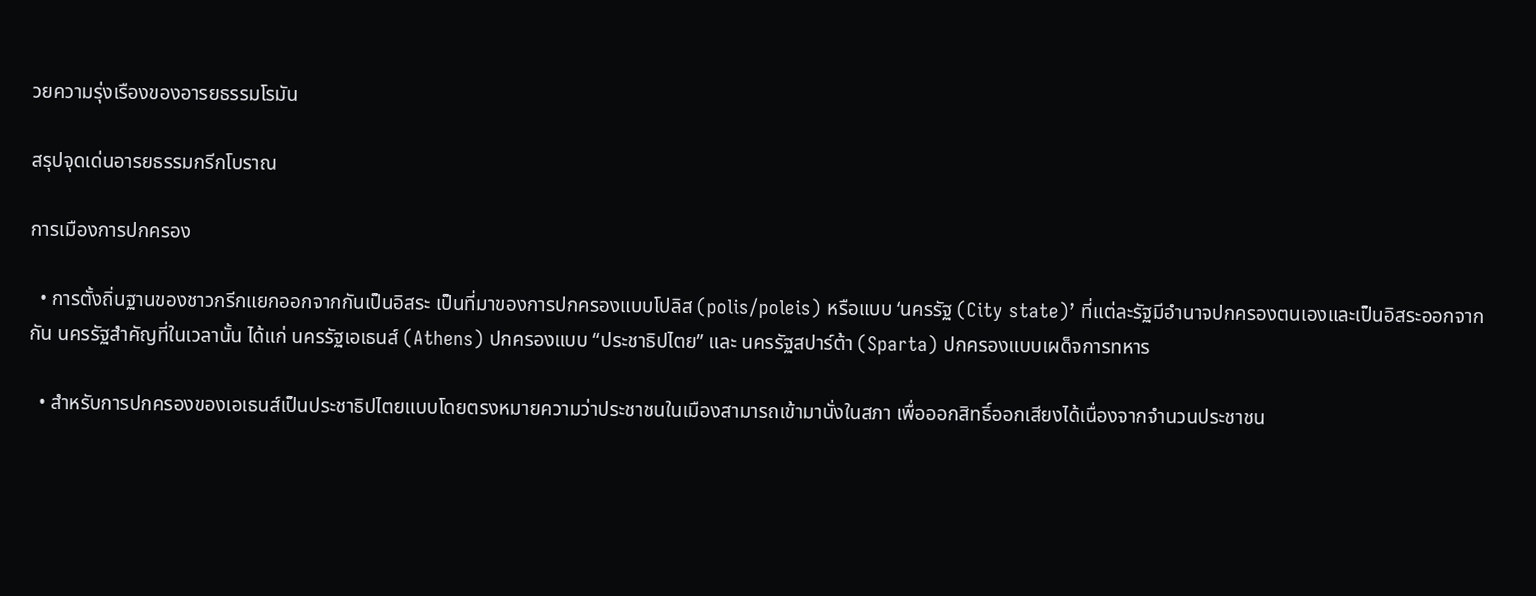วยความรุ่งเรืองของอารยธรรมโรมัน

สรุปจุดเด่นอารยธรรมกรีกโบราณ

การเมืองการปกครอง

  • การตั้งถิ่นฐานของชาวกรีกแยกออกจากกันเป็นอิสระ เป็นที่มาของการปกครองแบบโปลิส (polis/poleis) หรือแบบ ‘นครรัฐ (City state)’ ที่แต่ละรัฐมีอำนาจปกครองตนเองและเป็นอิสระออกจากกัน นครรัฐสำคัญที่ในเวลานั้น ได้แก่ นครรัฐเอเธนส์ (Athens) ปกครองแบบ “ประชาธิปไตย” และ นครรัฐสปาร์ต้า (Sparta) ปกครองแบบเผด็จการทหาร

  • สำหรับการปกครองของเอเธนส์เป็นประชาธิปไตยแบบโดยตรงหมายความว่าประชาชนในเมืองสามารถเข้ามานั่งในสภา เพื่อออกสิทธิ์ออกเสียงได้เนื่องจากจำนวนประชาชน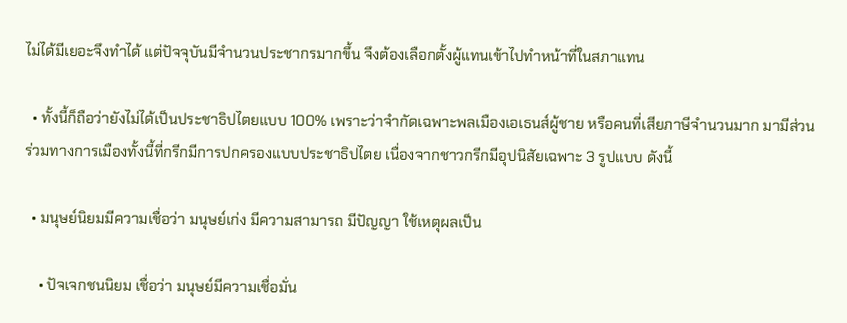ไม่ได้มีเยอะจึงทำได้ แต่ปัจจุบันมีจำนวนประชากรมากขึ้น จึงต้องเลือกตั้งผู้แทนเข้าไปทำหน้าที่ในสภาแทน

  • ทั้งนี้ก็ถือว่ายังไม่ได้เป็นประชาธิปไตยแบบ 100% เพราะว่าจำกัดเฉพาะพลเมืองเอเธนส์ผู้ชาย หรือคนที่เสียภาษีจำนวนมาก มามีส่วนร่วมทางการเมืองทั้งนี้ที่กรีกมีการปกครองแบบประชาธิปไตย เนื่องจากชาวกรีกมีอุปนิสัยเฉพาะ 3 รูปแบบ ดังนี้

  • มนุษย์นิยมมีความเชื่อว่า มนุษย์เก่ง มีความสามารถ มีปัญญา ใช้เหตุผลเป็น

    • ปัจเจกชนนิยม เชื่อว่า มนุษย์มีความเชื่อมั่น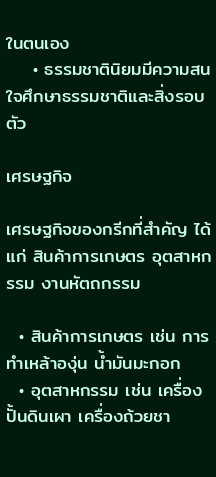ในตนเอง
    • ธรรมชาตินิยมมีความสนใจศึกษาธรรมชาติและสิ่งรอบตัว

เศรษฐกิจ

เศรษฐกิจของกรีกที่สำคัญ ได้แก่ สินค้าการเกษตร อุตสาหกรรม งานหัตถกรรม

  • สินค้าการเกษตร เช่น การทำเหล้าองุ่น น้ำมันมะกอก
  • อุตสาหกรรม เช่น เครื่องปั้นดินเผา เครื่องถ้วยชา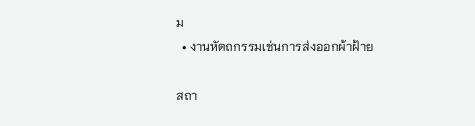ม
  • งานหัตถกรรมเช่นการส่งออกผ้าฝ้าย

สถา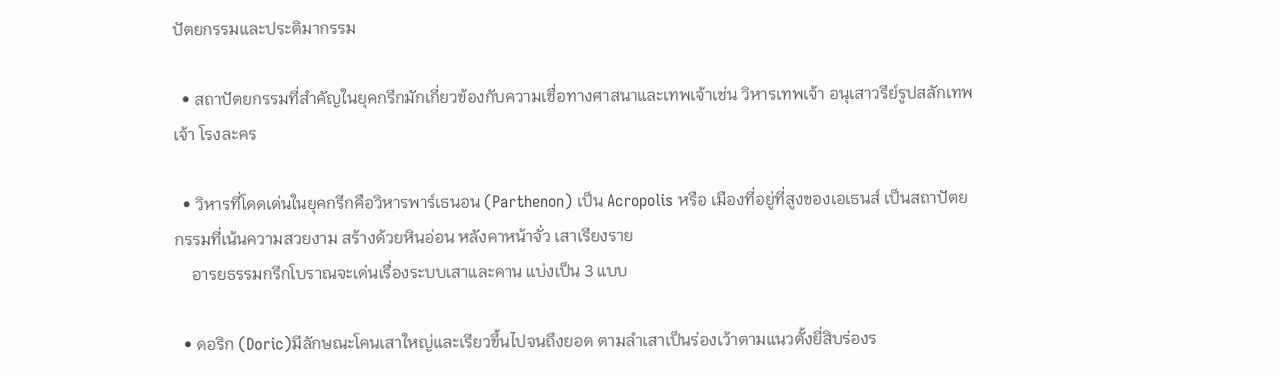ปัตยกรรมและประติมากรรม

  • สถาปัตยกรรมที่สำคัญในยุคกรีกมักเกี่ยวข้องกับความเชื่อทางศาสนาและเทพเจ้าเช่น วิหารเทพเจ้า อนุเสาวรีย์รูปสลักเทพเจ้า โรงละคร

  • วิหารที่โดดเด่นในยุคกรีกคือวิหารพาร์เธนอน (Parthenon) เป็น Acropolis หรือ เมืองที่อยู่ที่สูงของเอเธนส์ เป็นสถาปัตยกรรมที่เน้นความสวยงาม สร้างด้วยหินอ่อน หลังคาหน้าจั่ว เสาเรียงราย
    อารยธรรมกรีกโบราณจะเด่นเรื่องระบบเสาและคาน แบ่งเป็น 3 แบบ

  • ดอริก (Doric)มีลักษณะโคนเสาใหญ่และเรียวขึ้นไปจนถึงยอด ตามลำเสาเป็นร่องเว้าตามแนวตั้งยี่สิบร่องร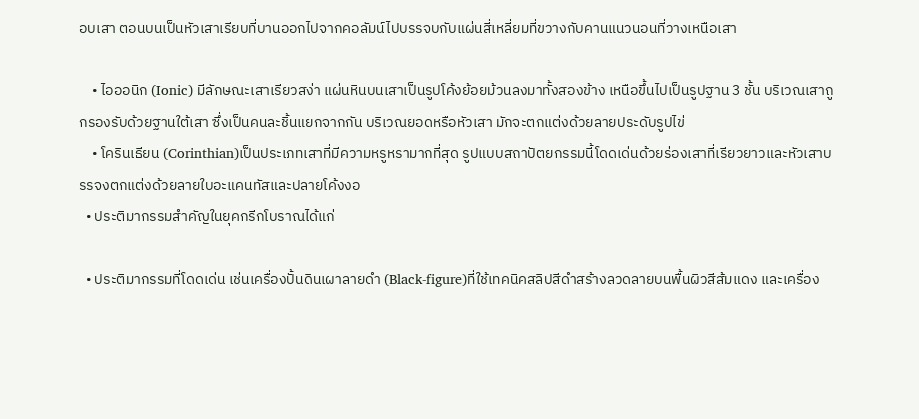อบเสา ตอนบนเป็นหัวเสาเรียบที่บานออกไปจากคอลัมน์ไปบรรจบกับแผ่นสี่เหลี่ยมที่ขวางกับคานแนวนอนที่วางเหนือเสา

    • ไอออนิก (Ionic) มีลักษณะเสาเรียวสง่า แผ่นหินบนเสาเป็นรูปโค้งย้อยม้วนลงมาทั้งสองข้าง เหนือขึ้นไปเป็นรูปฐาน 3 ชั้น บริเวณเสาถูกรองรับด้วยฐานใต้เสา ซึ่งเป็นคนละชิ้นแยกจากกัน บริเวณยอดหรือหัวเสา มักจะตกแต่งด้วยลายประดับรูปไข่
    • โครินเธียน (Corinthian)เป็นประเภทเสาที่มีความหรูหรามากที่สุด รูปแบบสถาปัตยกรรมนี้โดดเด่นด้วยร่องเสาที่เรียวยาวและหัวเสาบรรจงตกแต่งด้วยลายใบอะแคนทัสและปลายโค้งงอ
  • ประติมากรรมสำคัญในยุคกรีกโบราณได้แก่

  • ประติมากรรมที่โดดเด่น เช่นเครื่องปั้นดินเผาลายดำ (Black-figure)ที่ใช้เทคนิคสลิปสีดำสร้างลวดลายบนพื้นผิวสีส้มแดง และเครื่อง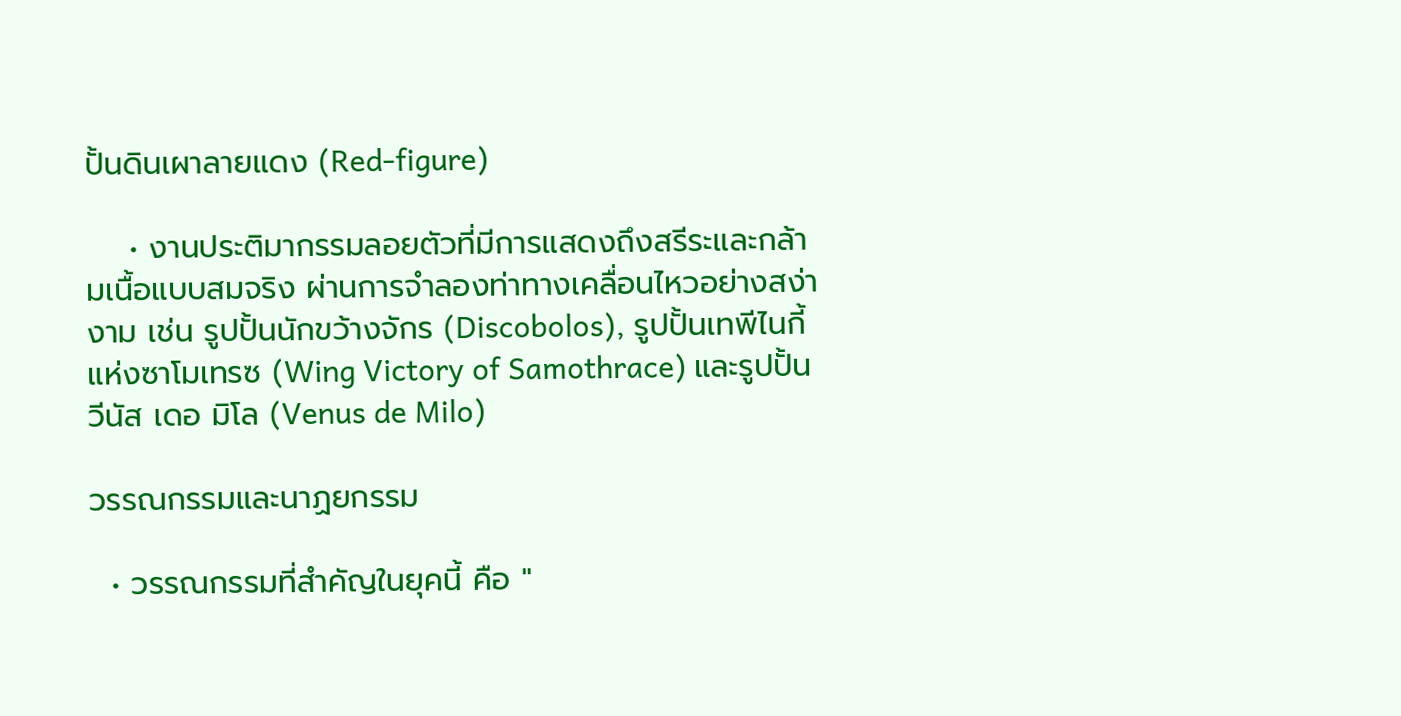ปั้นดินเผาลายแดง (Red-figure)

    • งานประติมากรรมลอยตัวที่มีการแสดงถึงสรีระและกล้ามเนื้อแบบสมจริง ผ่านการจำลองท่าทางเคลื่อนไหวอย่างสง่างาม เช่น รูปปั้นนักขว้างจักร (Discobolos), รูปปั้นเทพีไนกี้แห่งซาโมเทรซ (Wing Victory of Samothrace) และรูปปั้นวีนัส เดอ มิโล (Venus de Milo)

วรรณกรรมและนาฏยกรรม

  • วรรณกรรมที่สำคัญในยุคนี้ คือ "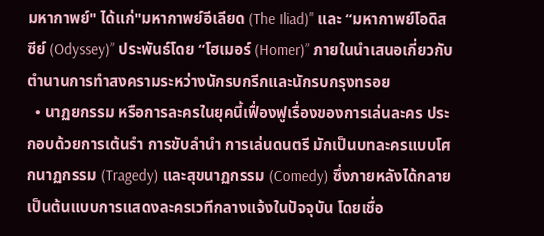มหากาพย์" ได้แก่"มหากาพย์อีเลียด (The Iliad)" และ “มหากาพย์โอดิสซีย์ (Odyssey)” ประพันธ์โดย “โฮเมอร์ (Homer)” ภายในนำเสนอเกี่ยวกับตำนานการทำสงครามระหว่างนักรบกรีกและนักรบกรุงทรอย
  • นาฏยกรรม หรือการละครในยุคนี้เฟื่องฟูเรื่องของการเล่นละคร ประกอบด้วยการเต้นรำ การขับลำนำ การเล่นดนตรี มักเป็นบทละครแบบโศกนาฏกรรม (Tragedy) และสุขนาฏกรรม (Comedy) ซึ่งภายหลังได้กลายเป็นต้นแบบการแสดงละครเวทีกลางแจ้งในปัจจุบัน โดยเชื่อ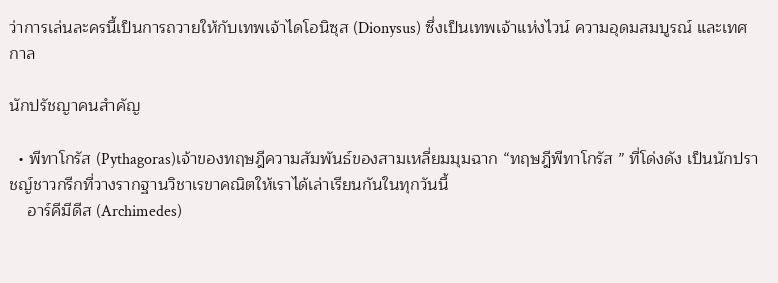ว่าการเล่นละครนี้เป็นการถวายให้กับเทพเจ้าไดโอนิซุส (Dionysus) ซึ่งเป็นเทพเจ้าแห่งไวน์ ความอุดมสมบูรณ์ และเทศกาล

นักปรัชญาคนสำคัญ

  • พีทาโกรัส (Pythagoras)เจ้าของทฤษฎีความสัมพันธ์ของสามเหลี่ยมมุมฉาก “ทฤษฎีพีทาโกรัส ” ที่โด่งดัง เป็นนักปราชญ์ชาวกรีกที่วางรากฐานวิชาเรขาคณิตให้เราได้เล่าเรียนกันในทุกวันนี้
    อาร์คีมีดีส (Archimedes)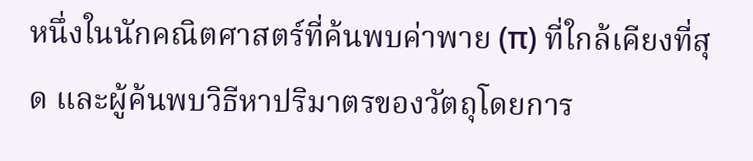หนึ่งในนักคณิตศาสตร์ที่ค้นพบค่าพาย (π) ที่ใกล้เคียงที่สุด และผู้ค้นพบวิธีหาปริมาตรของวัตถุโดยการ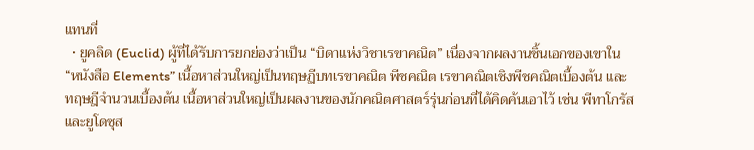แทนที่
  • ยูคลิด (Euclid) ผู้ที่ได้รับการยกย่องว่าเป็น “บิดาแห่งวิชาเรขาคณิต” เนื่องจากผลงานชิ้นเอกของเขาใน “หนังสือ Elements” เนื้อหาส่วนใหญ่เป็นทฤษฏีบทเรขาคณิต พีชคณิต เรขาคณิตเชิงพีชคณิตเบื้องต้น และทฤษฎีจำนวนเบื้องต้น เนื้อหาส่วนใหญ่เป็นผลงานของนักคณิตศาสตร์รุ่นก่อนที่ได้คิดค้นเอาไว้ เช่น พีทาโกรัสและยูโดซุส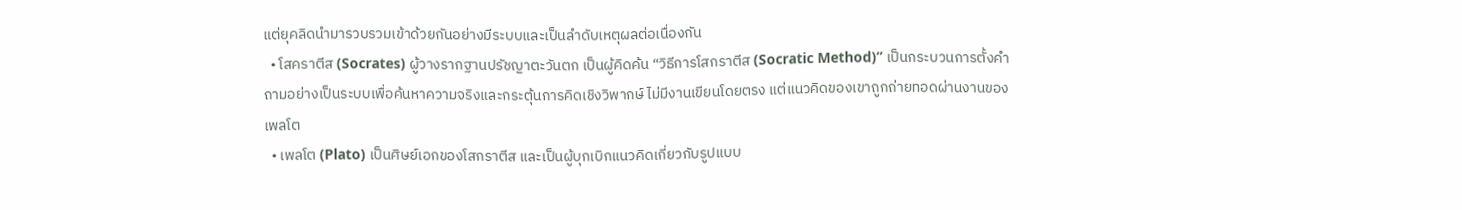แต่ยุคลิดนำมารวบรวมเข้าด้วยกันอย่างมีระบบและเป็นลำดับเหตุผลต่อเนื่องกัน
  • โสคราตีส (Socrates) ผู้วางรากฐานปรัชญาตะวันตก เป็นผู้คิดค้น “วิธีการโสกราตีส (Socratic Method)” เป็นกระบวนการตั้งคำถามอย่างเป็นระบบเพื่อค้นหาความจริงและกระตุ้นการคิดเชิงวิพากษ์ ไม่มีงานเขียนโดยตรง แต่แนวคิดของเขาถูกถ่ายทอดผ่านงานของเพลโต
  • เพลโต (Plato) เป็นศิษย์เอกของโสกราตีส และเป็นผู้บุกเบิกแนวคิดเกี่ยวกับรูปแบบ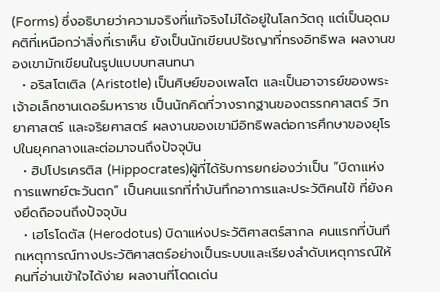(Forms) ซึ่งอธิบายว่าความจริงที่แท้จริงไม่ได้อยู่ในโลกวัตถุ แต่เป็นอุดมคติที่เหนือกว่าสิ่งที่เราเห็น ยังเป็นนักเขียนปรัชญาที่ทรงอิทธิพล ผลงานของเขามักเขียนในรูปแบบบทสนทนา
  • อริสโตเติล (Aristotle) เป็นศิษย์ของเพลโต และเป็นอาจารย์ของพระเจ้าอเล็กซานเดอร์มหาราช เป็นนักคิดที่วางรากฐานของตรรกศาสตร์ วิทยาศาสตร์ และจริยศาสตร์ ผลงานของเขามีอิทธิพลต่อการศึกษาของยุโรปในยุคกลางและต่อมาจนถึงปัจจุบัน
  • ฮิปโปรเครติส (Hippocrates)ผู้ที่ได้รับการยกย่องว่าเป็น “บิดาแห่งการแพทย์ตะวันตก” เป็นคนแรกที่ทำบันทึกอาการและประวัติคนไข้ ที่ยังคงยึดถือจนถึงปัจจุบัน
  • เฮโรโดตัส (Herodotus) บิดาแห่งประวัติศาสตร์สากล คนแรกที่บันทึกเหตุการณ์ทางประวัติศาสตร์อย่างเป็นระบบและเรียงลำดับเหตุการณ์ให้คนที่อ่านเข้าใจได้ง่าย ผลงานที่โดดเด่น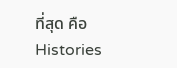ที่สุด คือ Histories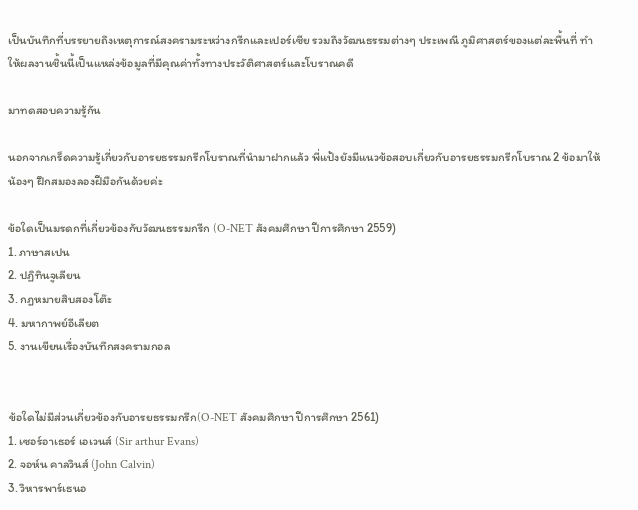เป็นบันทึกที่บรรยายถึงเหตุการณ์สงครามระหว่างกรีกและเปอร์เซีย รวมถึงวัฒนธรรมต่างๆ ประเพณี ภูมิศาสตร์ของแต่ละพื้นที่ ทำให้ผลงานชิ้นนี้เป็นแหล่งข้อมูลที่มีคุณค่าทั้งทางประวัติศาสตร์และโบราณคดี

มาทดสอบความรู้กัน

นอกจากเกร็ดความรู้เกี่ยวกับอารยธรรมกรีกโบราณที่นำมาฝากแล้ว พี่แป้งยังมีแนวข้อสอบเกี่ยวกับอารยธรรมกรีกโบราณ 2 ข้อมาให้น้องๆ ฝึกสมองลองฝีมือกันด้วยค่ะ

ข้อใดเป็นมรดกที่เกี่ยวข้องกับวัฒนธรรมกรีก (O-NET สังคมศึกษา ปีการศึกษา 2559)
1. ภาษาสเปน
2. ปฏิทินจูเลียน
3. กฎหมายสิบสองโต๊ะ
4. มหากาพย์อีเลียต
5. งานเขียนเรื่องบันทึกสงครามกอล


ข้อใดไม่มีส่วนเกี่ยวข้องกับอารยธรรมกรีก(O-NET สังคมศึกษา ปีการศึกษา 2561)
1. เซอร์อาเธอร์ เอเวนส์ (Sir arthur Evans)
2. จอห์น คาลวินส์ (John Calvin)
3. วิหารพาร์เธนอ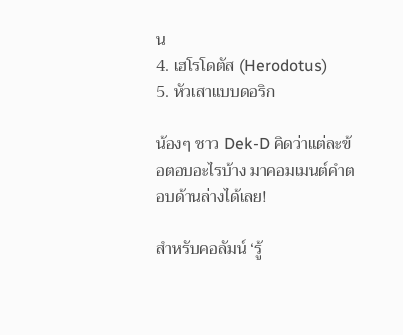น
4. เฮโรโดตัส (Herodotus)
5. หัวเสาแบบดอริก

น้องๆ ชาว Dek-D คิดว่าแต่ละข้อตอบอะไรบ้าง มาคอมเมนต์คำตอบด้านล่างได้เลย!

สำหรับคอลัมน์ ‘รู้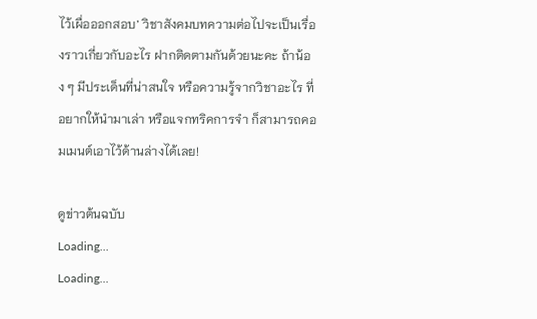ไว้เผื่อออกสอบ’ วิชาสังคมบทความต่อไปจะเป็นเรื่องราวเกี่ยวกับอะไร ฝากติดตามกันด้วยนะคะ ถ้าน้อง ๆ มีประเด็นที่น่าสนใจ หรือความรู้จากวิชาอะไร ที่อยากให้นำมาเล่า หรือแจกทริคการจำ ก็สามารถคอมเมนต์เอาไว้ด้านล่างได้เลย!

ดูข่าวต้นฉบับ
Loading...
Loading...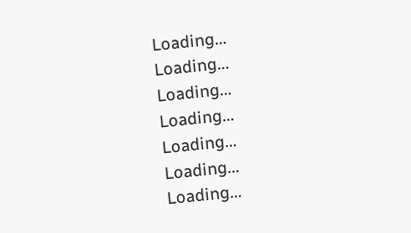Loading...
Loading...
Loading...
Loading...
Loading...
Loading...
Loading...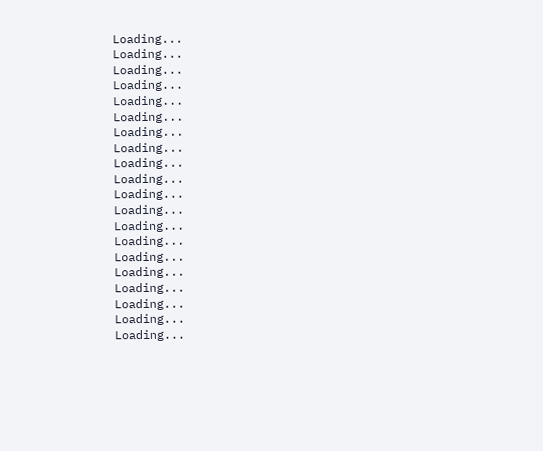Loading...
Loading...
Loading...
Loading...
Loading...
Loading...
Loading...
Loading...
Loading...
Loading...
Loading...
Loading...
Loading...
Loading...
Loading...
Loading...
Loading...
Loading...
Loading...
Loading...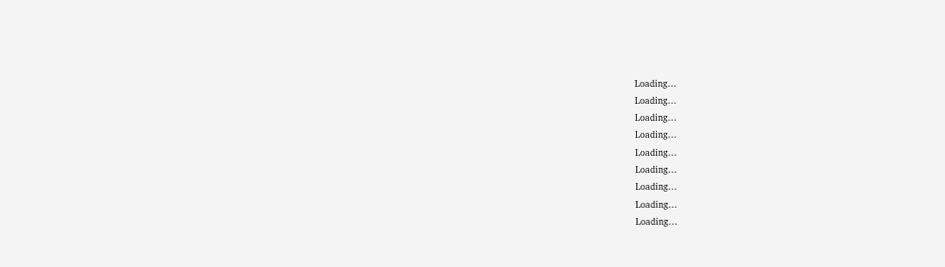Loading...
Loading...
Loading...
Loading...
Loading...
Loading...
Loading...
Loading...
Loading...